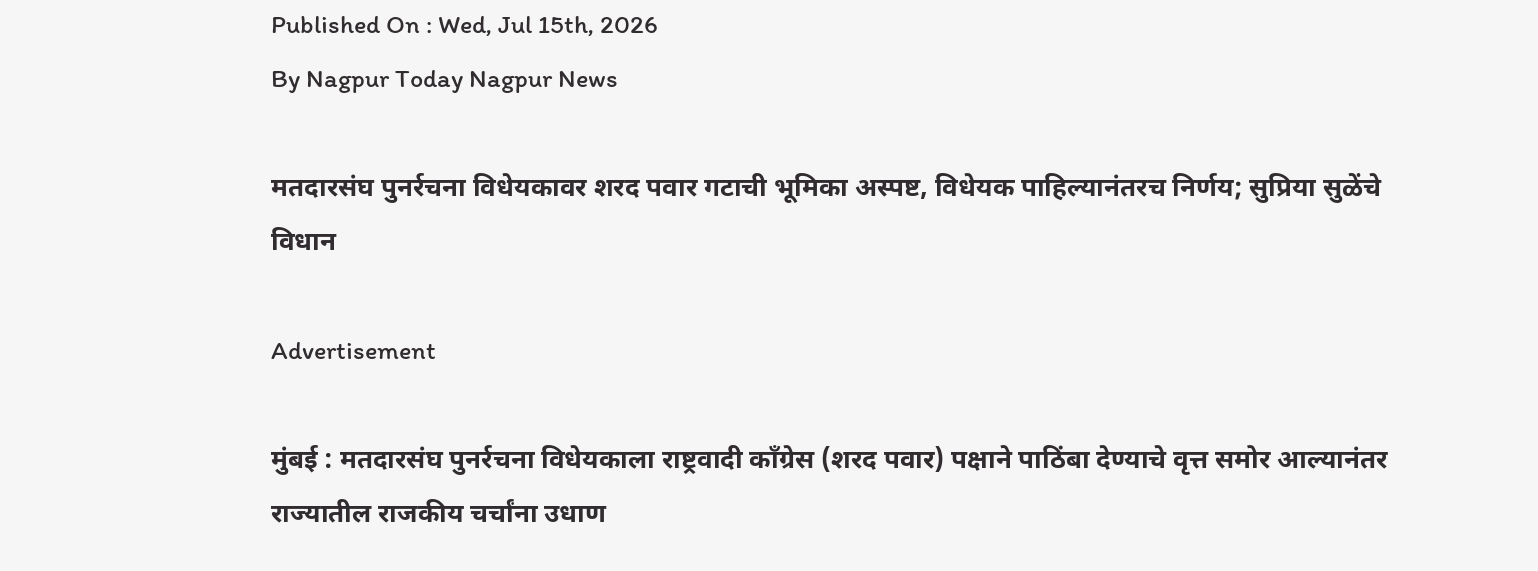Published On : Wed, Jul 15th, 2026
By Nagpur Today Nagpur News

मतदारसंघ पुनर्रचना विधेयकावर शरद पवार गटाची भूमिका अस्पष्ट, विधेयक पाहिल्यानंतरच निर्णय; सुप्रिया सुळेंचे विधान

Advertisement

मुंबई : मतदारसंघ पुनर्रचना विधेयकाला राष्ट्रवादी काँग्रेस (शरद पवार) पक्षाने पाठिंबा देण्याचे वृत्त समोर आल्यानंतर राज्यातील राजकीय चर्चांना उधाण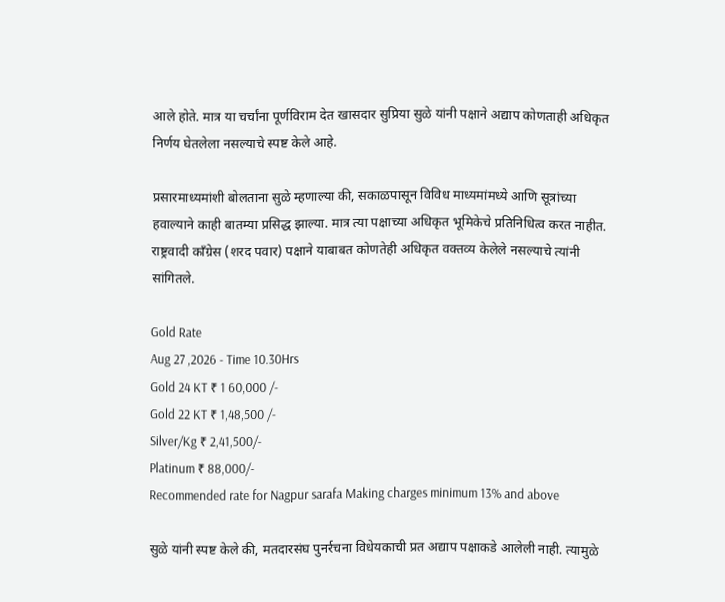आले होते. मात्र या चर्चांना पूर्णविराम देत खासदार सुप्रिया सुळे यांनी पक्षाने अद्याप कोणताही अधिकृत निर्णय घेतलेला नसल्याचे स्पष्ट केले आहे.

प्रसारमाध्यमांशी बोलताना सुळे म्हणाल्या की, सकाळपासून विविध माध्यमांमध्ये आणि सूत्रांच्या हवाल्याने काही बातम्या प्रसिद्ध झाल्या. मात्र त्या पक्षाच्या अधिकृत भूमिकेचे प्रतिनिधित्व करत नाहीत. राष्ट्रवादी काँग्रेस (शरद पवार) पक्षाने याबाबत कोणतेही अधिकृत वक्तव्य केलेले नसल्याचे त्यांनी सांगितले.

Gold Rate
Aug 27 ,2026 - Time 10.30Hrs
Gold 24 KT ₹ 1 60,000 /-
Gold 22 KT ₹ 1,48,500 /-
Silver/Kg ₹ 2,41,500/-
Platinum ₹ 88,000/-
Recommended rate for Nagpur sarafa Making charges minimum 13% and above

सुळे यांनी स्पष्ट केले की, मतदारसंघ पुनर्रचना विधेयकाची प्रत अद्याप पक्षाकडे आलेली नाही. त्यामुळे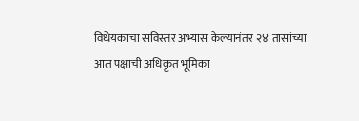विधेयकाचा सविस्तर अभ्यास केल्यानंतर २४ तासांच्या आत पक्षाची अधिकृत भूमिका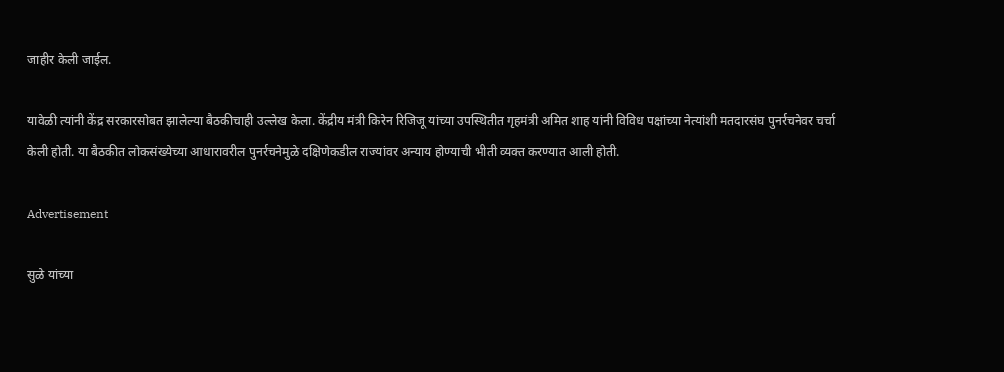जाहीर केली जाईल.

यावेळी त्यांनी केंद्र सरकारसोबत झालेल्या बैठकीचाही उल्लेख केला. केंद्रीय मंत्री किरेन रिजिजू यांच्या उपस्थितीत गृहमंत्री अमित शाह यांनी विविध पक्षांच्या नेत्यांशी मतदारसंघ पुनर्रचनेवर चर्चा केली होती. या बैठकीत लोकसंख्येच्या आधारावरील पुनर्रचनेमुळे दक्षिणेकडील राज्यांवर अन्याय होण्याची भीती व्यक्त करण्यात आली होती.

Advertisement

सुळे यांच्या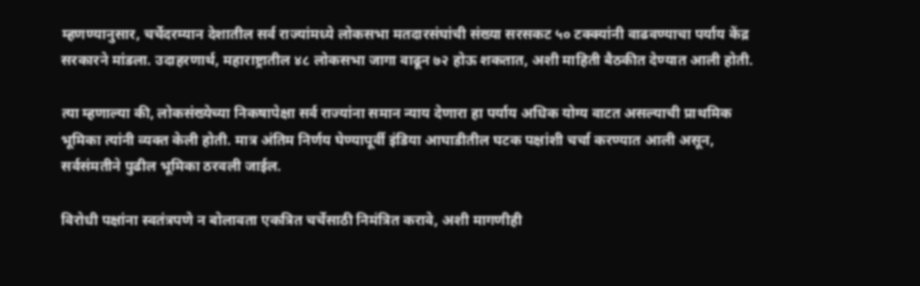म्हणण्यानुसार, चर्चेदरम्यान देशातील सर्व राज्यांमध्ये लोकसभा मतदारसंघांची संख्या सरसकट ५० टक्क्यांनी वाढवण्याचा पर्याय केंद्र सरकारने मांडला. उदाहरणार्थ, महाराष्ट्रातील ४८ लोकसभा जागा वाढून ७२ होऊ शकतात, अशी माहिती बैठकीत देण्यात आली होती.

त्या म्हणाल्या की, लोकसंख्येच्या निकषापेक्षा सर्व राज्यांना समान न्याय देणारा हा पर्याय अधिक योग्य वाटत असल्याची प्राथमिक भूमिका त्यांनी व्यक्त केली होती. मात्र अंतिम निर्णय घेण्यापूर्वी इंडिया आघाडीतील घटक पक्षांशी चर्चा करण्यात आली असून, सर्वसंमतीने पुढील भूमिका ठरवली जाईल.

विरोधी पक्षांना स्वतंत्रपणे न बोलावता एकत्रित चर्चेसाठी निमंत्रित करावे, अशी मागणीही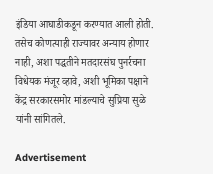इंडिया आघाडीकडून करण्यात आली होती. तसेच कोणत्याही राज्यावर अन्याय होणार नाही, अशा पद्धतीने मतदारसंघ पुनर्रचना विधेयक मंजूर व्हावे, अशी भूमिका पक्षाने केंद्र सरकारसमोर मांडल्याचे सुप्रिया सुळे यांनी सांगितले.

Advertisement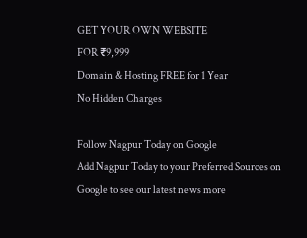GET YOUR OWN WEBSITE
FOR ₹9,999
Domain & Hosting FREE for 1 Year
No Hidden Charges

Follow Nagpur Today on Google
Add Nagpur Today to your Preferred Sources on Google to see our latest news more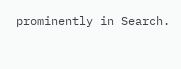prominently in Search.